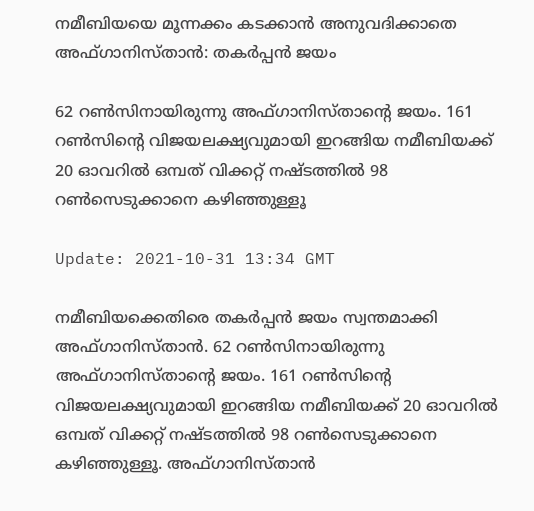നമീബിയയെ മൂന്നക്കം കടക്കാൻ അനുവദിക്കാതെ അഫ്ഗാനിസ്താൻ: തകർപ്പൻ ജയം

62 റൺസിനായിരുന്നു അഫ്ഗാനിസ്താന്റെ ജയം. 161 റൺസിന്റെ വിജയലക്ഷ്യവുമായി ഇറങ്ങിയ നമീബിയക്ക് 20 ഓവറിൽ ഒമ്പത് വിക്കറ്റ് നഷ്ടത്തിൽ 98 റൺസെടുക്കാനെ കഴിഞ്ഞുള്ളൂ

Update: 2021-10-31 13:34 GMT

നമീബിയക്കെതിരെ തകർപ്പൻ ജയം സ്വന്തമാക്കി അഫ്ഗാനിസ്താൻ. 62 റൺസിനായിരുന്നു അഫ്ഗാനിസ്താന്റെ ജയം. 161 റൺസിന്റെ വിജയലക്ഷ്യവുമായി ഇറങ്ങിയ നമീബിയക്ക് 20 ഓവറിൽ ഒമ്പത് വിക്കറ്റ് നഷ്ടത്തിൽ 98 റൺസെടുക്കാനെ കഴിഞ്ഞുള്ളൂ. അഫ്ഗാനിസ്താൻ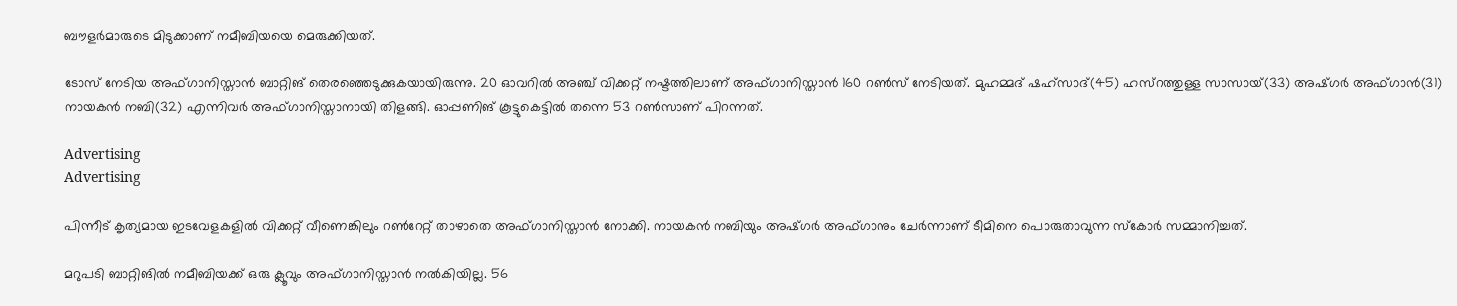ബൗളർമാരുടെ മിടുക്കാണ് നമീബിയയെ മെരുക്കിയത്.

ടോസ് നേടിയ അഫ്ഗാനിസ്താൻ ബാറ്റിങ് തെരഞ്ഞെടുക്കുകയായിരുന്നു. 20 ഓവറിൽ അഞ്ച് വിക്കറ്റ് നഷ്ടത്തിലാണ് അഫ്ഗാനിസ്താൻ 160 റൺസ് നേടിയത്. മുഹമ്മദ് ഷഹ്‌സാദ്(45) ഹസ്‌റത്തുള്ള സാസായ്(33) അഷ്ഗർ അഫ്ഗാൻ(31) നായകൻ നബി(32) എന്നിവർ അഫ്ഗാനിസ്താനായി തിളങ്ങി. ഓപ്പണിങ് കൂട്ടുകെട്ടിൽ തന്നെ 53 റൺസാണ് പിറന്നത്.

Advertising
Advertising

പിന്നീട് കൃത്യമായ ഇടവേളകളിൽ വിക്കറ്റ് വീണെങ്കിലും റൺറേറ്റ് താഴാതെ അഫ്ഗാനിസ്താൻ നോക്കി. നായകൻ നബിയും അഷ്ഗർ അഫ്ഗാനും ചേർന്നാണ് ടീമിനെ പൊരുതാവുന്ന സ്‌കോർ സമ്മാനിച്ചത്.

മറുപടി ബാറ്റിങിൽ നമീബിയക്ക് ഒരു ക്ലൂവും അഫ്ഗാനിസ്താൻ നൽകിയില്ല. 56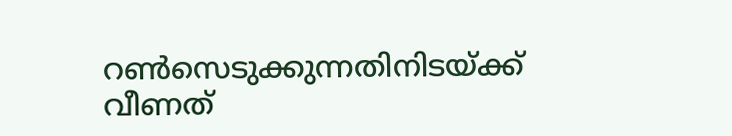റൺസെടുക്കുന്നതിനിടയ്ക്ക് വീണത്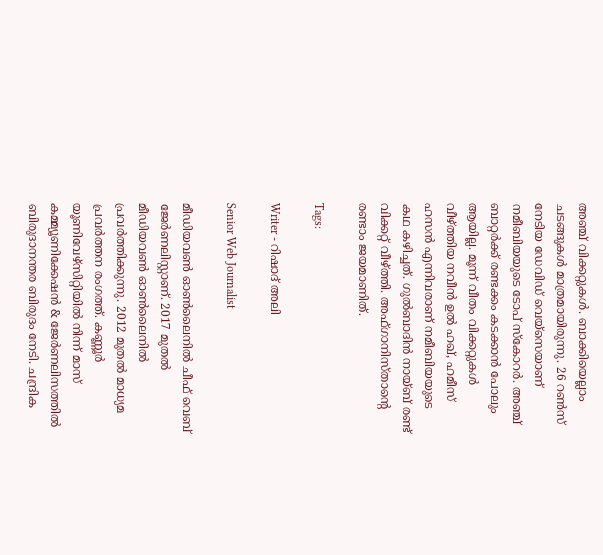അഞ്ച് വിക്കറ്റുകൾ. ബാക്കിയെല്ലാം ചടങ്ങുകൾ മാത്രമായിരുന്നു. 26 റൺസ് നേടിയ ഡേവിഡ് വെയ്‌സെയാണ് നമീബിയയുടെ ടോപ് സ്‌കോറർ. അഞ്ച് ബാറ്റർക്ക് രണ്ടക്കം കടക്കാൻ പോലും ആയില്ല. മൂന്ന് വീതം വിക്കറ്റുകൾ വീഴ്ത്തിയ നവീൻ ഉൽ ഹഖ്, ഹമീസ് ഹസൻ എന്നിവരാണ് നമീബിയയുടെ കഥ കഴിച്ചത്. ഗുൽബാദിൻ നായ്ബ് രണ്ട് വിക്കറ്റ് വീഴ്ത്തി. അഫ്ഗാനിസ്താന്റെ രണ്ടാം ജയമാണിത്.

Tags:

Writer - റിഷാദ് അലി

Senior Web Journalist

മീഡിയവൺ ഓൺലൈനിൽ ചീഫ് വെബ് ജേർണലിസ്റ്റാണ്. 2017 മുതൽ മീഡിയവൺ ഓൺലൈനിൽ പ്രവർത്തിക്കുന്നു. 2012 മുതൽ മാധ്യമ പ്രവർത്തന രംഗത്ത്. കണ്ണൂര്‍ യൂണിവേഴ്‌സിറ്റിയിൽ നിന്ന് മാസ് കമ്മ്യൂണിക്കേഷന്‍ & ജേര്‍ണലിസത്തില്‍ ബിരുദാനന്തര ബിരുദം നേടി. ചന്ദ്രിക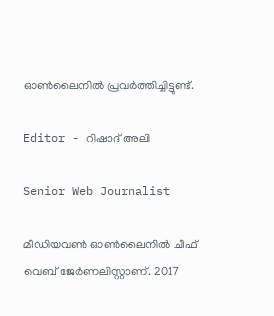ഓണ്‍ലൈനില്‍ പ്രവര്‍ത്തിച്ചിട്ടുണ്ട്.

Editor - റിഷാദ് അലി

Senior Web Journalist

മീഡിയവൺ ഓൺലൈനിൽ ചീഫ് വെബ് ജേർണലിസ്റ്റാണ്. 2017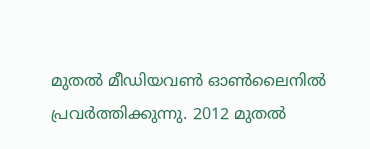മുതൽ മീഡിയവൺ ഓൺലൈനിൽ പ്രവർത്തിക്കുന്നു. 2012 മുതൽ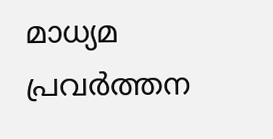മാധ്യമ പ്രവർത്തന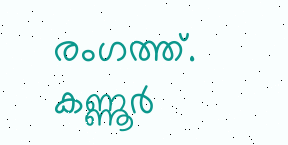രംഗത്ത്. കണ്ണൂര്‍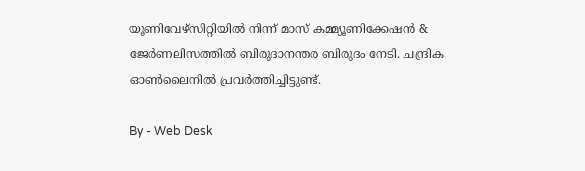യൂണിവേഴ്‌സിറ്റിയിൽ നിന്ന് മാസ് കമ്മ്യൂണിക്കേഷന്‍ & ജേര്‍ണലിസത്തില്‍ ബിരുദാനന്തര ബിരുദം നേടി. ചന്ദ്രിക ഓണ്‍ലൈനില്‍ പ്രവര്‍ത്തിച്ചിട്ടുണ്ട്.

By - Web Desk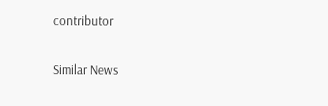contributor

Similar News